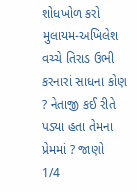શોધખોળ કરો
મુલાયમ-અખિલેશ વચ્ચે તિરાડ ઉભી કરનારાં સાધના કોણ ? નેતાજી કઈ રીતે પડ્યા હતા તેમના પ્રેમમાં ? જાણો
1/4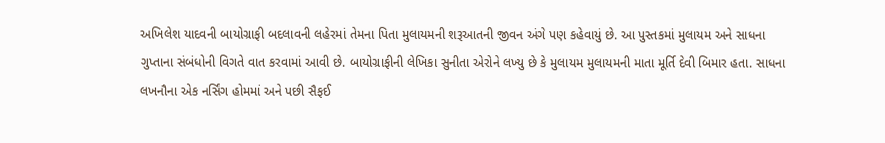અખિલેશ યાદવની બાયોગ્રાફી બદલાવની લહેરમાં તેમના પિતા મુલાયમની શરૂઆતની જીવન અંગે પણ કહેવાયું છે. આ પુસ્તકમાં મુલાયમ અને સાધના ગુપ્તાના સંબંધોની વિગતે વાત કરવામાં આવી છે. બાયોગ્રાફીની લેખિકા સુનીતા એરોને લખ્યુ છે કે મુલાયમ મુલાયમની માતા મૂર્તિ દેવી બિમાર હતા. સાધના લખનૌના એક નર્સિંગ હોમમાં અને પછી સૈફઈ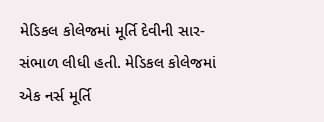મેડિકલ કોલેજમાં મૂર્તિ દેવીની સાર-સંભાળ લીધી હતી. મેડિકલ કોલેજમાં એક નર્સ મૂર્તિ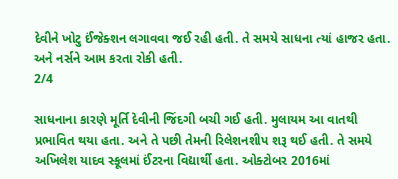દેવીને ખોટુ ઈંજેક્શન લગાવવા જઈ રહી હતી. તે સમયે સાધના ત્યાં હાજર હતા. અને નર્સને આમ કરતા રોકી હતી.
2/4

સાધનાના કારણે મૂર્તિ દેવીની જિંદગી બચી ગઈ હતી. મુલાયમ આ વાતથી પ્રભાવિત થયા હતા. અને તે પછી તેમની રિલેશનશીપ શરૂ થઈ હતી. તે સમયે અખિલેશ યાદવ સ્કૂલમાં ઈંટરના વિદ્યાર્થી હતા. ઓક્ટોબર 2016માં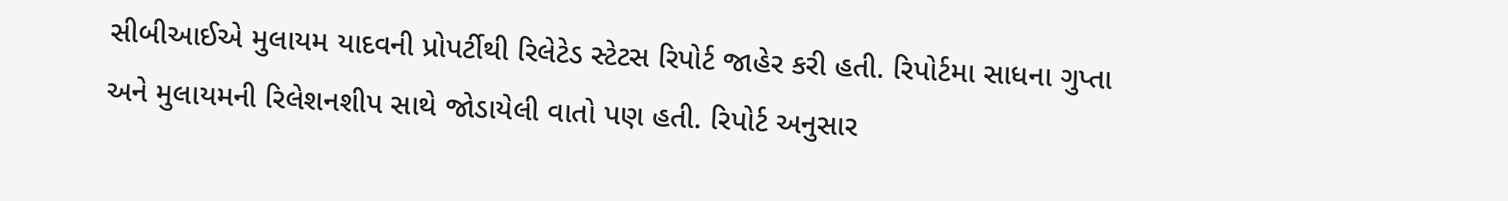સીબીઆઈએ મુલાયમ યાદવની પ્રોપર્ટીથી રિલેટેડ સ્ટેટસ રિપોર્ટ જાહેર કરી હતી. રિપોર્ટમા સાધના ગુપ્તા અને મુલાયમની રિલેશનશીપ સાથે જોડાયેલી વાતો પણ હતી. રિપોર્ટ અનુસાર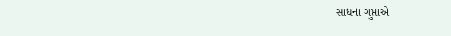સાધના ગુપ્તાએ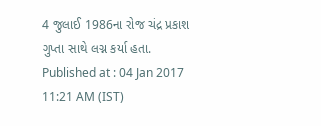4 જુલાઈ 1986ના રોજ ચંદ્ર પ્રકાશ ગુપ્તા સાથે લગ્ન કર્યા હતા.
Published at : 04 Jan 2017 11:21 AM (IST)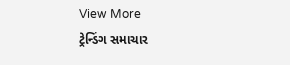View More
ટ્રેન્ડિંગ સમાચાર